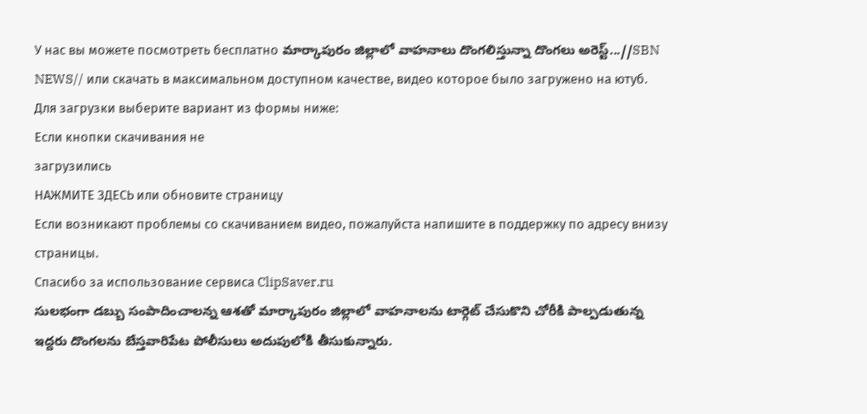У нас вы можете посмотреть бесплатно మార్కాపురం జిల్లాలో వాహనాలు దొంగలిస్తున్నా దొంగలు అరెస్ట్...//SBN NEWS// или скачать в максимальном доступном качестве, видео которое было загружено на ютуб. Для загрузки выберите вариант из формы ниже:
Если кнопки скачивания не
загрузились
НАЖМИТЕ ЗДЕСЬ или обновите страницу
Если возникают проблемы со скачиванием видео, пожалуйста напишите в поддержку по адресу внизу
страницы.
Спасибо за использование сервиса ClipSaver.ru
సులభంగా డబ్బు సంపాదించాలన్న ఆశతో మార్కాపురం జిల్లాలో వాహనాలను టార్గెట్ చేసుకొని చోరీకి పాల్పడుతున్న ఇద్దరు దొంగలను బేస్తవారిపేట పోలీసులు అదుపులోకి తీసుకున్నారు.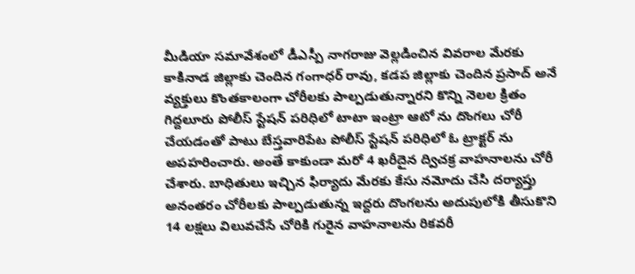మీడియా సమావేశంలో డీఎస్పీ నాగరాజు వెల్లడించిన వివరాల మేరకు కాకినాడ జిల్లాకు చెందిన గంగాధర్ రావు, కడప జిల్లాకు చెందిన ప్రసాద్ అనే వ్యక్తులు కొంతకాలంగా చోరీలకు పాల్పడుతున్నారని కొన్ని నెలల క్రితం గిద్దలూరు పోలీస్ స్టేషన్ పరిధిలో టాటా ఇంట్రా ఆటో ను దొంగలు చోరీ చేయడంతో పాటు బేస్తవారిపేట పోలీస్ స్టేషన్ పరిధిలో ఓ ట్రాక్టర్ ను అపహరించారు. అంతే కాకుండా మరో 4 ఖరీదైన ద్విచక్ర వాహనాలను చోరీ చేశారు. బాధితులు ఇచ్చిన ఫిర్యాదు మేరకు కేసు నమోదు చేసి దర్యాప్తు అనంతరం చోరీలకు పాల్పడుతున్న ఇద్దరు దొంగలను అదుపులోకి తీసుకొని 14 లక్షలు విలువచేసే చోరికి గురైన వాహనాలను రికవరీ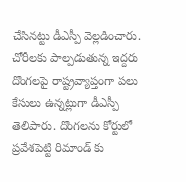చేసినట్టు డీఎస్పీ వెల్లడించారు. చోరీలకు పాల్పడుతున్న ఇద్దరు దొంగలపై రాష్ట్రవ్యాప్తంగా పలు కేసులు ఉన్నట్లుగా డీఎస్పీ తెలిపారు. దొంగలను కోర్టులో ప్రవేశపెట్టి రిమాండ్ కు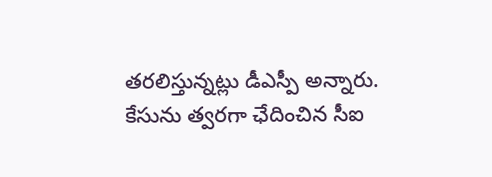తరలిస్తున్నట్లు డీఎస్పీ అన్నారు. కేసును త్వరగా ఛేదించిన సీఐ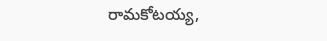రామకోటయ్య,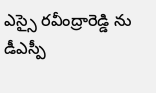ఎస్సై రవీంద్రారెడ్డి ను డీఎస్పీ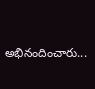అభినందించారు...